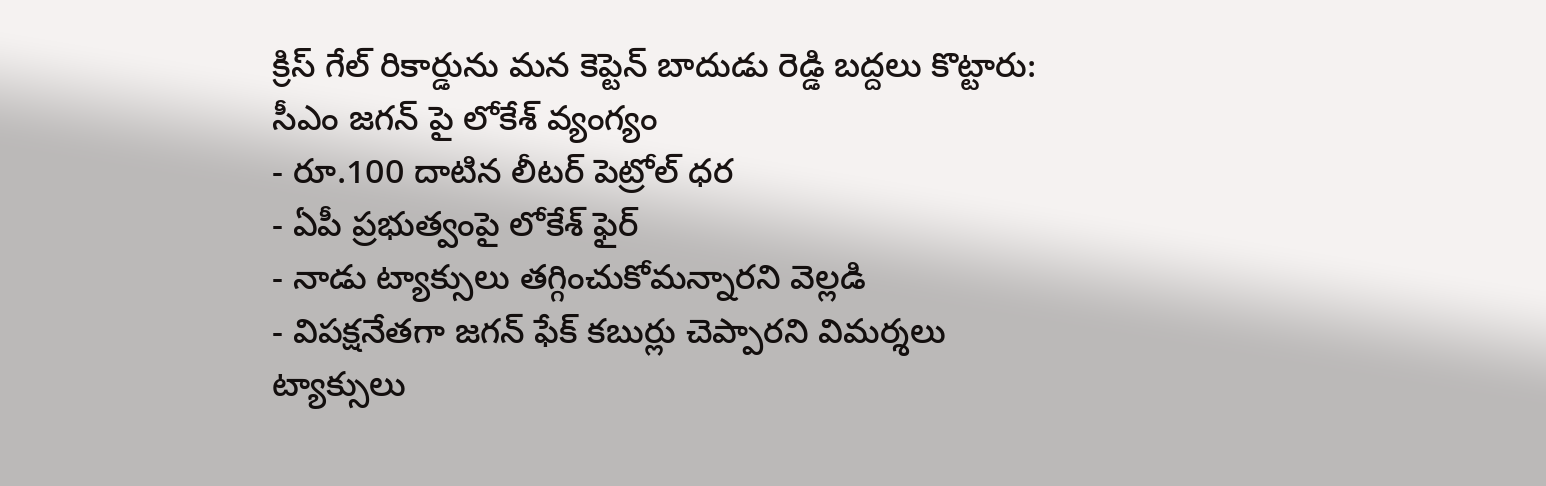క్రిస్ గేల్ రికార్డును మన కెప్టెన్ బాదుడు రెడ్డి బద్దలు కొట్టారు: సీఎం జగన్ పై లోకేశ్ వ్యంగ్యం
- రూ.100 దాటిన లీటర్ పెట్రోల్ ధర
- ఏపీ ప్రభుత్వంపై లోకేశ్ ఫైర్
- నాడు ట్యాక్సులు తగ్గించుకోమన్నారని వెల్లడి
- విపక్షనేతగా జగన్ ఫేక్ కబుర్లు చెప్పారని విమర్శలు
ట్యాక్సులు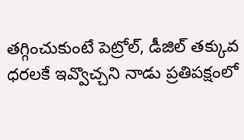తగ్గించుకుంటే పెట్రోల్, డీజిల్ తక్కువ ధరలకే ఇవ్వొచ్చని నాడు ప్రతిపక్షంలో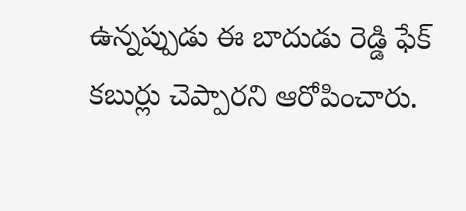ఉన్నప్పుడు ఈ బాదుడు రెడ్డి ఫేక్ కబుర్లు చెప్పారని ఆరోపించారు.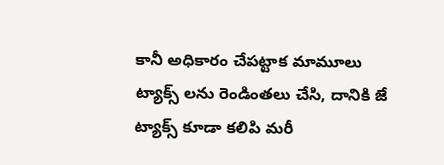కానీ అధికారం చేపట్టాక మామూలు ట్యాక్స్ లను రెండింతలు చేసి, దానికి జే ట్యాక్స్ కూడా కలిపి మరీ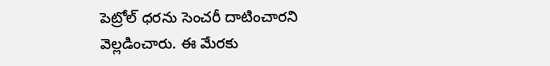పెట్రోల్ ధరను సెంచరీ దాటించారని వెల్లడించారు. ఈ మేరకు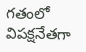గతంలో విపక్షనేతగా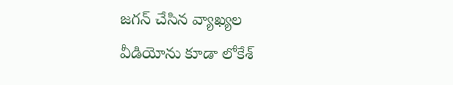జగన్ చేసిన వ్యాఖ్యల వీడియోను కూడా లోకేశ్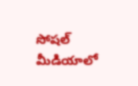సోషల్ మీడియాలో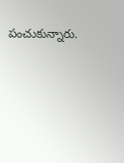పంచుకున్నారు.